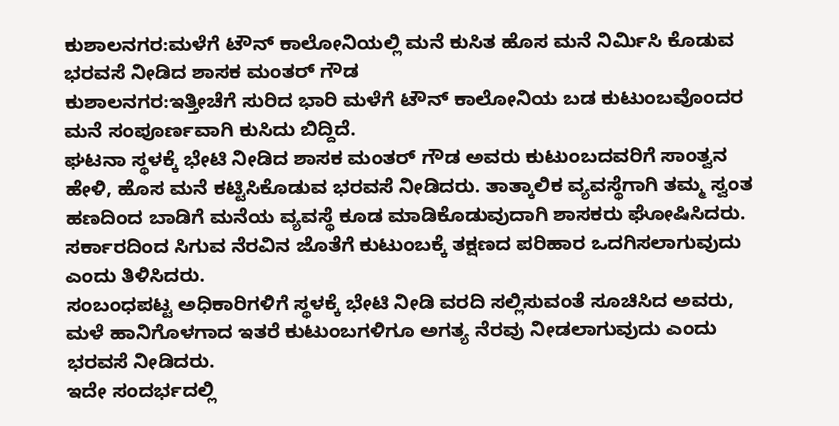ಕುಶಾಲನಗರ:ಮಳೆಗೆ ಟೌನ್ ಕಾಲೋನಿಯಲ್ಲಿ ಮನೆ ಕುಸಿತ ಹೊಸ ಮನೆ ನಿರ್ಮಿಸಿ ಕೊಡುವ ಭರವಸೆ ನೀಡಿದ ಶಾಸಕ ಮಂತರ್ ಗೌಡ
ಕುಶಾಲನಗರ:ಇತ್ತೀಚೆಗೆ ಸುರಿದ ಭಾರಿ ಮಳೆಗೆ ಟೌನ್ ಕಾಲೋನಿಯ ಬಡ ಕುಟುಂಬವೊಂದರ ಮನೆ ಸಂಪೂರ್ಣವಾಗಿ ಕುಸಿದು ಬಿದ್ದಿದೆ.
ಘಟನಾ ಸ್ಥಳಕ್ಕೆ ಭೇಟಿ ನೀಡಿದ ಶಾಸಕ ಮಂತರ್ ಗೌಡ ಅವರು ಕುಟುಂಬದವರಿಗೆ ಸಾಂತ್ವನ ಹೇಳಿ, ಹೊಸ ಮನೆ ಕಟ್ಟಿಸಿಕೊಡುವ ಭರವಸೆ ನೀಡಿದರು. ತಾತ್ಕಾಲಿಕ ವ್ಯವಸ್ಥೆಗಾಗಿ ತಮ್ಮ ಸ್ವಂತ ಹಣದಿಂದ ಬಾಡಿಗೆ ಮನೆಯ ವ್ಯವಸ್ಥೆ ಕೂಡ ಮಾಡಿಕೊಡುವುದಾಗಿ ಶಾಸಕರು ಘೋಷಿಸಿದರು. ಸರ್ಕಾರದಿಂದ ಸಿಗುವ ನೆರವಿನ ಜೊತೆಗೆ ಕುಟುಂಬಕ್ಕೆ ತಕ್ಷಣದ ಪರಿಹಾರ ಒದಗಿಸಲಾಗುವುದು ಎಂದು ತಿಳಿಸಿದರು.
ಸಂಬಂಧಪಟ್ಟ ಅಧಿಕಾರಿಗಳಿಗೆ ಸ್ಥಳಕ್ಕೆ ಭೇಟಿ ನೀಡಿ ವರದಿ ಸಲ್ಲಿಸುವಂತೆ ಸೂಚಿಸಿದ ಅವರು, ಮಳೆ ಹಾನಿಗೊಳಗಾದ ಇತರೆ ಕುಟುಂಬಗಳಿಗೂ ಅಗತ್ಯ ನೆರವು ನೀಡಲಾಗುವುದು ಎಂದು ಭರವಸೆ ನೀಡಿದರು.
ಇದೇ ಸಂದರ್ಭದಲ್ಲಿ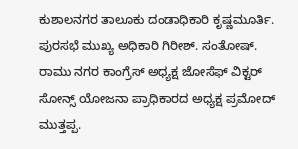ಕುಶಾಲನಗರ ತಾಲೂಕು ದಂಡಾಧಿಕಾರಿ ಕೃಷ್ಣಮೂರ್ತಿ. ಪುರಸಭೆ ಮುಖ್ಯ ಅಧಿಕಾರಿ ಗಿರೀಶ್. ಸಂತೋಷ್. ರಾಮು ನಗರ ಕಾಂಗ್ರೆಸ್ ಅಧ್ಯಕ್ಷ ಜೋಸೆಫ್ ವಿಕ್ಟರ್ ಸೋನ್ಸ್ ಯೋಜನಾ ಪ್ರಾಧಿಕಾರದ ಅಧ್ಯಕ್ಷ ಪ್ರಮೋದ್ ಮುತ್ತಪ್ಪ.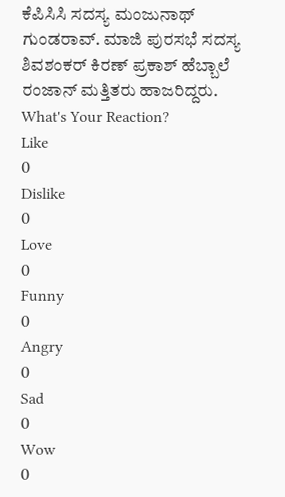ಕೆಪಿಸಿಸಿ ಸದಸ್ಯ ಮಂಜುನಾಥ್ ಗುಂಡರಾವ್. ಮಾಜಿ ಪುರಸಭೆ ಸದಸ್ಯ ಶಿವಶಂಕರ್ ಕಿರಣ್ ಪ್ರಕಾಶ್ ಹೆಬ್ಬಾಲೆ ರಂಜಾನ್ ಮತ್ತಿತರು ಹಾಜರಿದ್ದರು.
What's Your Reaction?
Like
0
Dislike
0
Love
0
Funny
0
Angry
0
Sad
0
Wow
0